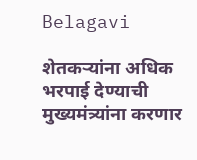Belagavi

शेतकऱ्यांना अधिक भरपाई देण्याची मुख्यमंत्र्यांना करणार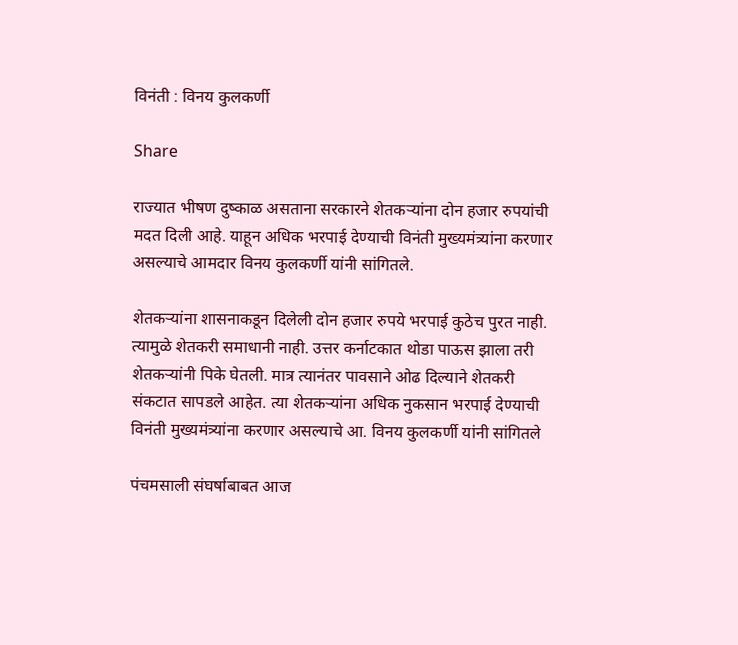विनंती : विनय कुलकर्णी

Share

राज्यात भीषण दुष्काळ असताना सरकारने शेतकऱ्यांना दोन हजार रुपयांची मदत दिली आहे. याहून अधिक भरपाई देण्याची विनंती मुख्यमंत्र्यांना करणार असल्याचे आमदार विनय कुलकर्णी यांनी सांगितले.

शेतकऱ्यांना शासनाकडून दिलेली दोन हजार रुपये भरपाई कुठेच पुरत नाही. त्यामुळे शेतकरी समाधानी नाही. उत्तर कर्नाटकात थोडा पाऊस झाला तरी शेतकऱ्यांनी पिके घेतली. मात्र त्यानंतर पावसाने ओढ दिल्याने शेतकरी संकटात सापडले आहेत. त्या शेतकऱ्यांना अधिक नुकसान भरपाई देण्याची विनंती मुख्यमंत्र्यांना करणार असल्याचे आ. विनय कुलकर्णी यांनी सांगितले

पंचमसाली संघर्षाबाबत आज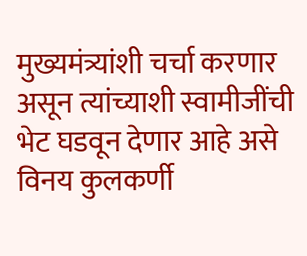मुख्यमंत्र्यांशी चर्चा करणार असून त्यांच्याशी स्वामीजींची भेट घडवून देणार आहे असे विनय कुलकर्णी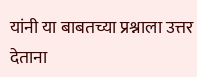यांनी या बाबतच्या प्रश्नाला उत्तर देताना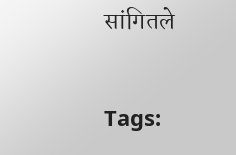सांगितले

Tags: